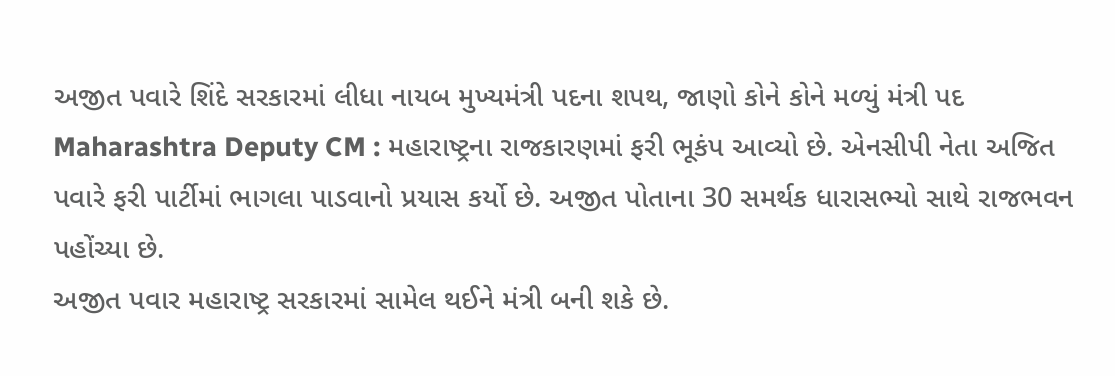અજીત પવારે શિંદે સરકારમાં લીધા નાયબ મુખ્યમંત્રી પદના શપથ, જાણો કોને કોને મળ્યું મંત્રી પદ
Maharashtra Deputy CM : મહારાષ્ટ્રના રાજકારણમાં ફરી ભૂકંપ આવ્યો છે. એનસીપી નેતા અજિત પવારે ફરી પાર્ટીમાં ભાગલા પાડવાનો પ્રયાસ કર્યો છે. અજીત પોતાના 30 સમર્થક ધારાસભ્યો સાથે રાજભવન પહોંચ્યા છે.
અજીત પવાર મહારાષ્ટ્ર સરકારમાં સામેલ થઈને મંત્રી બની શકે છે.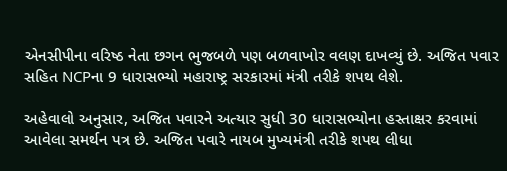એનસીપીના વરિષ્ઠ નેતા છગન ભુજબળે પણ બળવાખોર વલણ દાખવ્યું છે. અજિત પવાર સહિત NCPના 9 ધારાસભ્યો મહારાષ્ટ્ર સરકારમાં મંત્રી તરીકે શપથ લેશે.

અહેવાલો અનુસાર, અજિત પવારને અત્યાર સુધી 30 ધારાસભ્યોના હસ્તાક્ષર કરવામાં આવેલા સમર્થન પત્ર છે. અજિત પવારે નાયબ મુખ્યમંત્રી તરીકે શપથ લીધા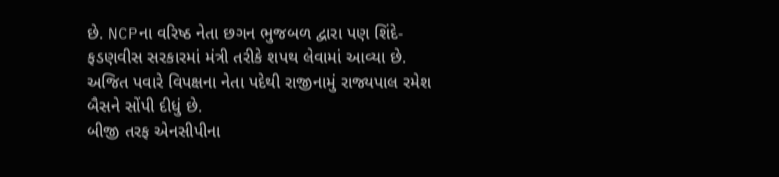છે. NCPના વરિષ્ઠ નેતા છગન ભુજબળ દ્વારા પણ શિંદે-ફડણવીસ સરકારમાં મંત્રી તરીકે શપથ લેવામાં આવ્યા છે. અજિત પવારે વિપક્ષના નેતા પદેથી રાજીનામું રાજ્યપાલ રમેશ બૈસને સોંપી દીધું છે.
બીજી તરફ એનસીપીના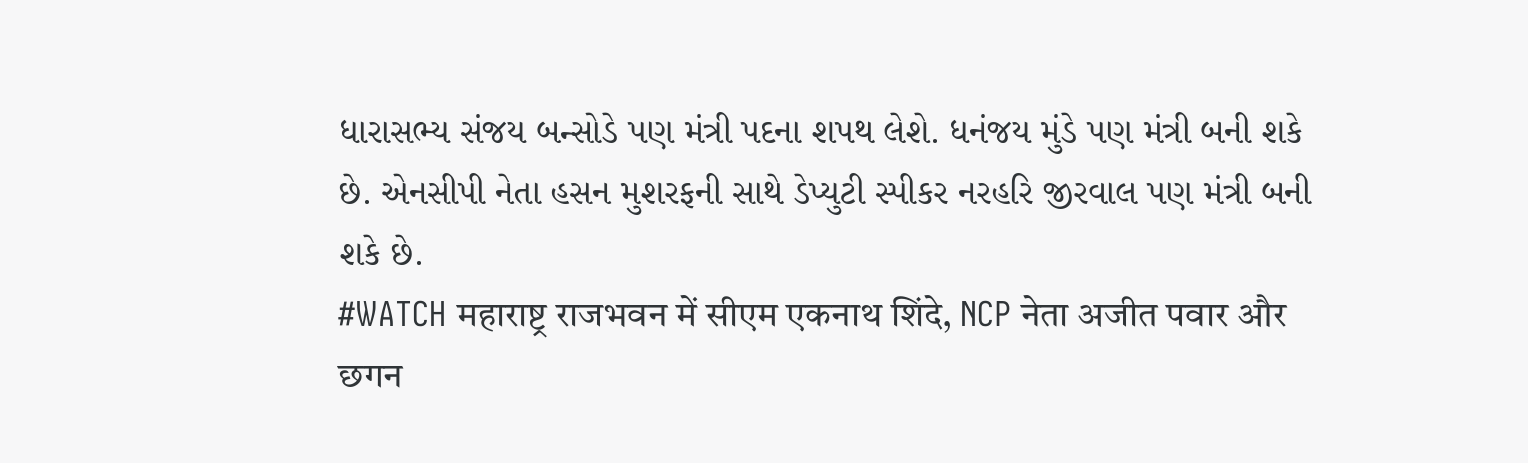ધારાસભ્ય સંજય બન્સોડે પણ મંત્રી પદના શપથ લેશે. ધનંજય મુંડે પણ મંત્રી બની શકે છે. એનસીપી નેતા હસન મુશરફની સાથે ડેપ્યુટી સ્પીકર નરહરિ જીરવાલ પણ મંત્રી બની શકે છે.
#WATCH महाराष्ट्र राजभवन में सीएम एकनाथ शिंदे, NCP नेता अजीत पवार और छगन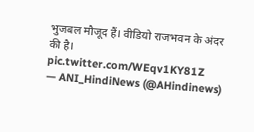भुजबल मौजूद हैं। वीडियो राजभवन के अंदर की है। pic.twitter.com/WEqv1KY81Z
— ANI_HindiNews (@AHindinews)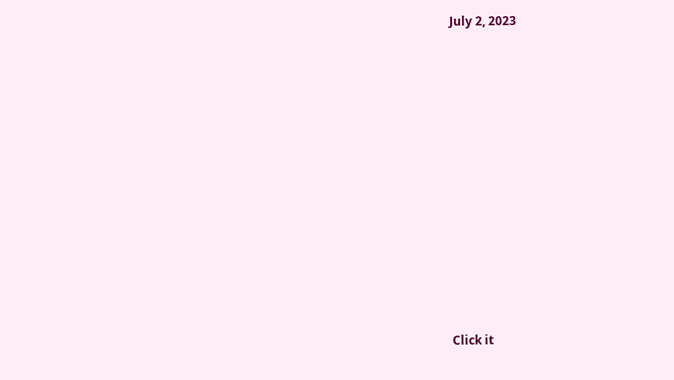July 2, 2023












Click it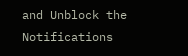and Unblock the Notifications